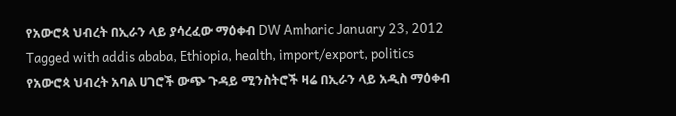የአውሮጳ ህብረት በኢራን ላይ ያሳረፈው ማዕቀብ DW Amharic January 23, 2012 Tagged with addis ababa, Ethiopia, health, import/export, politics የአውሮጳ ህብረት አባል ሀገሮች ውጭ ጉዳይ ሚንስትሮች ዛሬ በኢራን ላይ አዲስ ማዕቀብ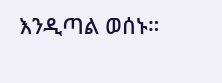እንዲጣል ወሰኑ።